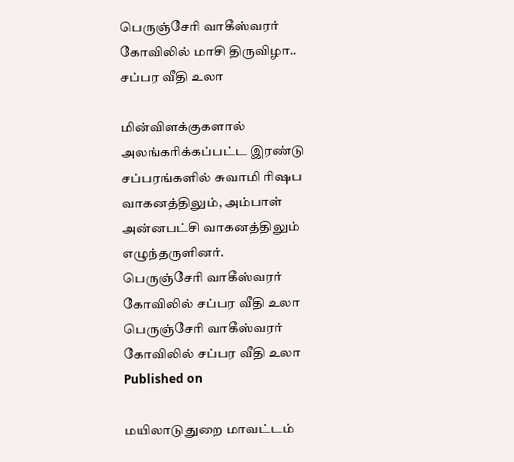பெருஞ்சேரி வாகீஸ்வரர் கோவிலில் மாசி திருவிழா.. சப்பர வீதி உலா

மின்விளக்குகளால் அலங்கரிக்கப்பட்ட இரண்டு சப்பரங்களில் சுவாமி ரிஷப வாகனத்திலும், அம்பாள் அன்னபட்சி வாகனத்திலும் எழுந்தருளினர்.
பெருஞ்சேரி வாகீஸ்வரர் கோவிலில் சப்பர வீதி உலா
பெருஞ்சேரி வாகீஸ்வரர் கோவிலில் சப்பர வீதி உலா
Published on

மயிலாடுதுறை மாவட்டம்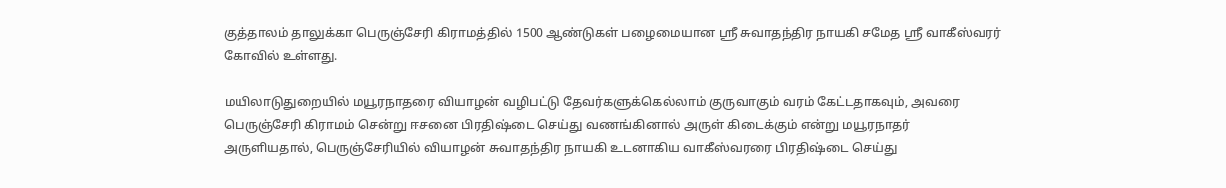குத்தாலம் தாலுக்கா பெருஞ்சேரி கிராமத்தில் 1500 ஆண்டுகள் பழைமையான ஸ்ரீ சுவாதந்திர நாயகி சமேத ஸ்ரீ வாகீஸ்வரர் கோவில் உள்ளது.

மயிலாடுதுறையில் மயூரநாதரை வியாழன் வழிபட்டு தேவர்களுக்கெல்லாம் குருவாகும் வரம் கேட்டதாகவும், அவரை பெருஞ்சேரி கிராமம் சென்று ஈசனை பிரதிஷ்டை செய்து வணங்கினால் அருள் கிடைக்கும் என்று மயூரநாதர் அருளியதால், பெருஞ்சேரியில் வியாழன் சுவாதந்திர நாயகி உடனாகிய வாகீஸ்வரரை பிரதிஷ்டை செய்து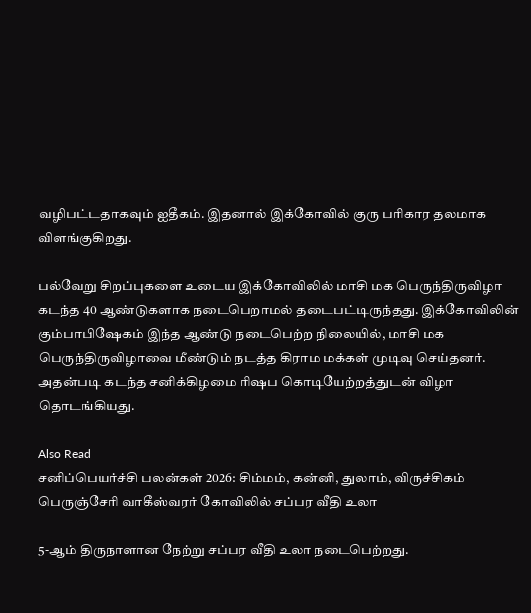வழிபட்டதாகவும் ஐதீகம். இதனால் இக்கோவில் குரு பரிகார தலமாக விளங்குகிறது.

பல்வேறு சிறப்புகளை உடைய இக்கோவிலில் மாசி மக பெருந்திருவிழா கடந்த 40 ஆண்டுகளாக நடைபெறாமல் தடைபட்டிருந்தது. இக்கோவிலின் கும்பாபிஷேகம் இந்த ஆண்டு நடைபெற்ற நிலையில், மாசி மக பெருந்திருவிழாவை மீண்டும் நடத்த கிராம மக்கள் முடிவு செய்தனர். அதன்படி கடந்த சனிக்கிழமை ரிஷப கொடியேற்றத்துடன் விழா தொடங்கியது.

Also Read
சனிப்பெயர்ச்சி பலன்கள் 2026: சிம்மம், கன்னி, துலாம், விருச்சிகம்
பெருஞ்சேரி வாகீஸ்வரர் கோவிலில் சப்பர வீதி உலா

5-ஆம் திருநாளான நேற்று சப்பர வீதி உலா நடைபெற்றது.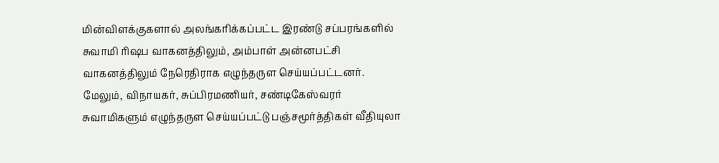மின்விளக்குகளால் அலங்கரிக்கப்பட்ட இரண்டு சப்பரங்களில் சுவாமி ரிஷப வாகனத்திலும், அம்பாள் அன்னபட்சி வாகனத்திலும் நேரெதிராக எழுந்தருள செய்யப்பட்டனர். மேலும், விநாயகர், சுப்பிரமணியர், சண்டிகேஸ்வரர் சுவாமிகளும் எழுந்தருள செய்யப்பட்டு பஞ்சமூர்த்திகள் வீதியுலா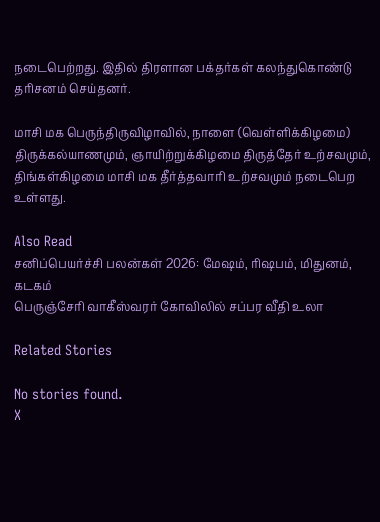நடைபெற்றது. இதில் திரளான பக்தர்கள் கலந்துகொண்டு தரிசனம் செய்தனர்.

மாசி மக பெருந்திருவிழாவில், நாளை (வெள்ளிக்கிழமை) திருக்கல்யாணமும், ஞாயிற்றுக்கிழமை திருத்தேர் உற்சவமும், திங்கள்கிழமை மாசி மக தீர்த்தவாரி உற்சவமும் நடைபெற உள்ளது.

Also Read
சனிப்பெயர்ச்சி பலன்கள் 2026: மேஷம், ரிஷபம், மிதுனம், கடகம்
பெருஞ்சேரி வாகீஸ்வரர் கோவிலில் சப்பர வீதி உலா

Related Stories

No stories found.
X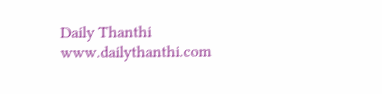Daily Thanthi
www.dailythanthi.com